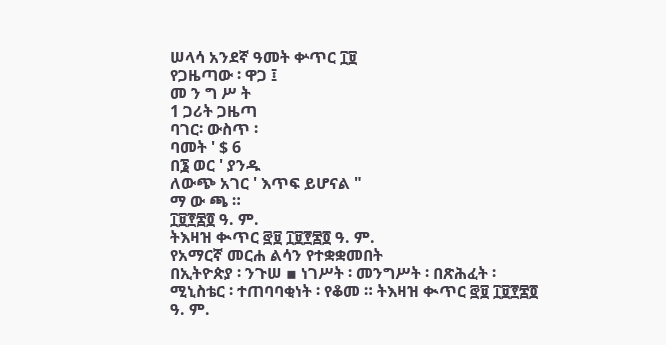ሠላሳ አንደኛ ዓመት ቍጥር ፲፱
የጋዜጣው ፡ ዋጋ ፤
መ ን ግ ሥ ት
1 ጋሪት ጋዜጣ
ባገር፡ ውስጥ ፡
ባመት ' $ 6
በ፮ ወር ' ያንዱ
ለውጭ አገር ' እጥፍ ይሆናል "
ማ ው ጫ ።
፲፱፻፷፬ ዓ. ም.
ትእዛዝ ቊጥር ፸፱ ፲፱፻፷፬ ዓ. ም.
የአማርኛ መርሐ ልሳን የተቋቋመበት
በኢትዮጵያ ፡ ንጉሠ ▪ ነገሥት ፡ መንግሥት ፡ በጽሕፈት ፡ ሚኒስቴር ፡ ተጠባባቂነት ፡ የቆመ ። ትእዛዝ ቊጥር ፸፱ ፲፱፻፷፬ ዓ. ም.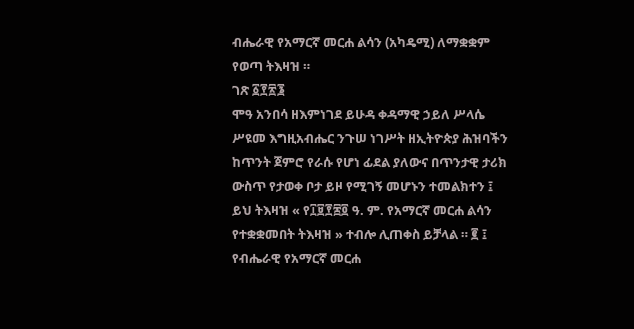ብሔራዊ የአማርኛ መርሐ ልሳን (አካዴሚ) ለማቋቋም የወጣ ትእዛዝ ።
ገጽ ፩፻፳፮
ሞዓ አንበሳ ዘእምነገደ ይሁዳ ቀዳማዊ ኃይለ ሥላሴ
ሥዩመ እግዚአብሔር ንጉሠ ነገሥት ዘኢትዮጵያ ሕዝባችን ከጥንት ጀምሮ የራሱ የሆነ ፊደል ያለውና በጥንታዊ ታሪክ ውስጥ የታወቀ ቦታ ይዞ የሚገኝ መሆኑን ተመልክተን ፤
ይህ ትእዛዝ « የ፲፱፻፷፬ ዓ. ም. የአማርኛ መርሐ ልሳን የተቋቋመበት ትእዛዝ » ተብሎ ሊጠቀስ ይቻላል ። ፪ ፤ የብሔራዊ የአማርኛ መርሐ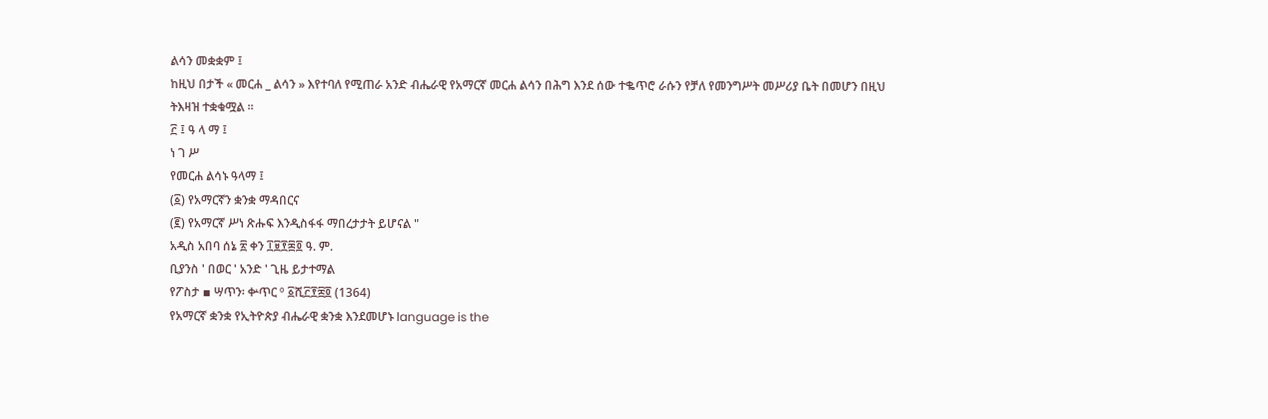ልሳን መቋቋም ፤
ከዚህ በታች « መርሐ _ ልሳን » እየተባለ የሚጠራ አንድ ብሔራዊ የአማርኛ መርሐ ልሳን በሕግ እንደ ሰው ተቈጥሮ ራሱን የቻለ የመንግሥት መሥሪያ ቤት በመሆን በዚህ ትእዛዝ ተቋቁሟል ።
፫ ፤ ዓ ላ ማ ፤
ነ ገ ሥ
የመርሐ ልሳኑ ዓላማ ፤
(፩) የአማርኛን ቋንቋ ማዳበርና
(፪) የአማርኛ ሥነ ጽሑፍ እንዲስፋፋ ማበረታታት ይሆናል "
አዲስ አበባ ሰኔ ፳ ቀን ፲፱፻፷፬ ዓ. ም.
ቢያንስ ' በወር ' አንድ ' ጊዜ ይታተማል
የፖስታ ▪ ሣጥን፡ ቍጥር º ፩ሺ፫፻፰፬ (1364)
የአማርኛ ቋንቋ የኢትዮጵያ ብሔራዊ ቋንቋ እንደመሆኑ language is the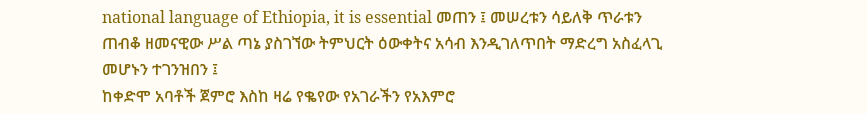national language of Ethiopia, it is essential መጠን ፤ መሠረቱን ሳይለቅ ጥራቱን ጠብቆ ዘመናዊው ሥል ጣኔ ያስገኘው ትምህርት ዕውቀትና አሳብ እንዲገለጥበት ማድረግ አስፈላጊ መሆኑን ተገንዝበን ፤
ከቀድሞ አባቶች ጀምሮ እስከ ዛሬ የቈየው የአገራችን የአእምሮ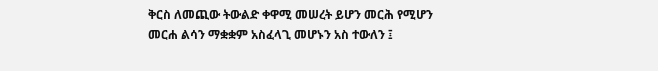ቅርስ ለመጪው ትውልድ ቀዋሚ መሠረት ይሆን መርሕ የሚሆን መርሐ ልሳን ማቋቋም አስፈላጊ መሆኑን አስ ተውለን ፤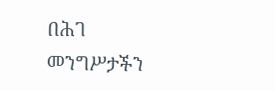በሕገ መንግሥታችን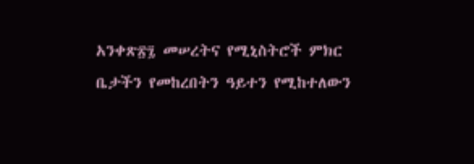አንቀጽ፳፯ መሠረትና የሚኒስትሮች ምክር ቤታችን የመከረበትን ዓይተን የሚከተለውን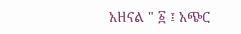አዘናል " ፩ ፤ አጭር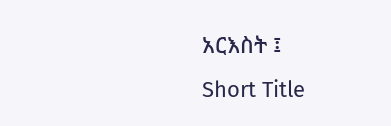አርእስት ፤
Short Title